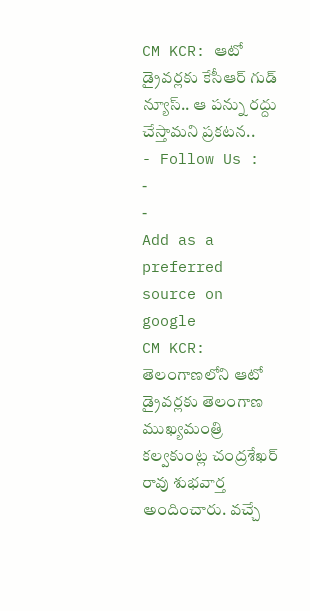CM KCR: ఆటో డ్రైవర్లకు కేసీఆర్ గుడ్ న్యూస్.. ఆ పన్ను రద్దు చేస్తామని ప్రకటన..
- Follow Us :
-
-
Add as a preferred
source on google
CM KCR: తెలంగాణలోని ఆటో డ్రైవర్లకు తెలంగాణ ముఖ్యమంత్రి కల్వకుంట్ల చంద్రశేఖర్ రావు శుభవార్త అందించారు. వచ్చే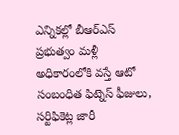ఎన్నికల్లో బీఆర్ఎస్ ప్రభుత్వం మళ్లీ అధికారంలోకి వస్తే ఆటో సంబంధిత ఫిట్నెస్ ఫీజులు, సర్టిఫికెట్ల జారీ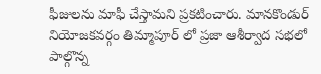ఫీజులను మాఫీ చేస్తామని ప్రకటించారు. మానకొండుర్ నియోజకవర్గం తిమ్మాపూర్ లో ప్రజా ఆశీర్వాద సభలో పాల్గొన్న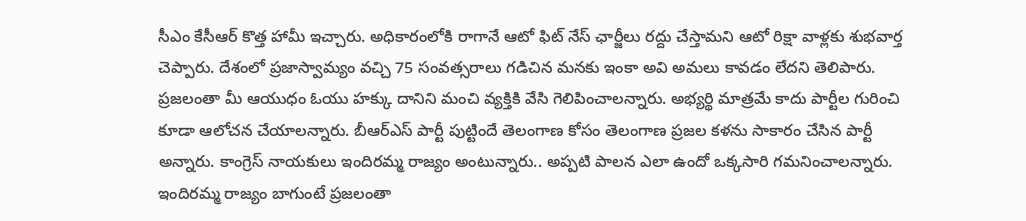సీఎం కేసీఆర్ కొత్త హామీ ఇచ్చారు. అధికారంలోకి రాగానే ఆటో ఫిట్ నేస్ ఛార్జీలు రద్దు చేస్తామని ఆటో రిక్షా వాళ్లకు శుభవార్త చెప్పారు. దేశంలో ప్రజాస్వామ్యం వచ్చి 75 సంవత్సరాలు గడిచిన మనకు ఇంకా అవి అమలు కావడం లేదని తెలిపారు. ప్రజలంతా మీ ఆయుధం ఓయు హక్కు దానిని మంచి వ్యక్తికి వేసి గెలిపించాలన్నారు. అభ్యర్థి మాత్రమే కాదు పార్టీల గురించి కూడా ఆలోచన చేయాలన్నారు. బీఆర్ఎస్ పార్టీ పుట్టిందే తెలంగాణ కోసం తెలంగాణ ప్రజల కళను సాకారం చేసిన పార్టీ అన్నారు. కాంగ్రెస్ నాయకులు ఇందిరమ్మ రాజ్యం అంటున్నారు.. అప్పటి పాలన ఎలా ఉందో ఒక్కసారి గమనించాలన్నారు. ఇందిరమ్మ రాజ్యం బాగుంటే ప్రజలంతా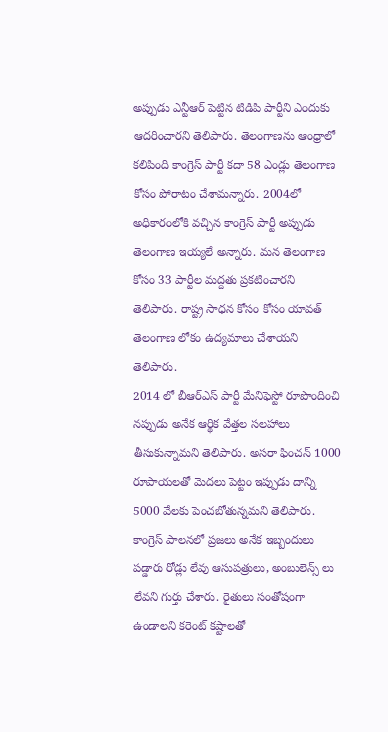అప్పుడు ఎన్టీఆర్ పెట్టిన టిడిపి పార్టీని ఎందుకు ఆదరించారని తెలిపారు. తెలంగాణను ఆంధ్రాలో కలిపింది కాంగ్రెస్ పార్టీ కదా 58 ఎండ్లు తెలంగాణ కోసం పోరాటం చేశామన్నారు. 2004లో అధికారంలోకి వచ్చిన కాంగ్రెస్ పార్టీ అప్పుడు తెలంగాణ ఇయ్యలే అన్నారు. మన తెలంగాణ కోసం 33 పార్టీల మద్దతు ప్రకటించారని తెలిపారు. రాష్ట్ర సాధన కోసం కోసం యావత్ తెలంగాణ లోకం ఉద్యమాలు చేశాయని తెలిపారు.
2014 లో బీఆర్ఎస్ పార్టీ మేనిఫెస్టో రూపొందించి నప్పుడు అనేక ఆర్థిక వేత్తల సలహాలు తీసుకున్నామని తెలిపారు. అసరా ఫించన్ 1000 రూపాయలతో మెదలు పెట్టం ఇప్పుడు దాన్ని 5000 వేలకు పెంచబోతున్నమని తెలిపారు. కాంగ్రెస్ పాలనలో ప్రజలు అనేక ఇబ్బందులు పడ్డారు రోడ్లు లేవు ఆసుపత్రులు, అంబులెన్స్ లు లేవని గుర్తు చేశారు. రైతులు సంతోషంగా ఉండాలని కరెంట్ కష్టాలతో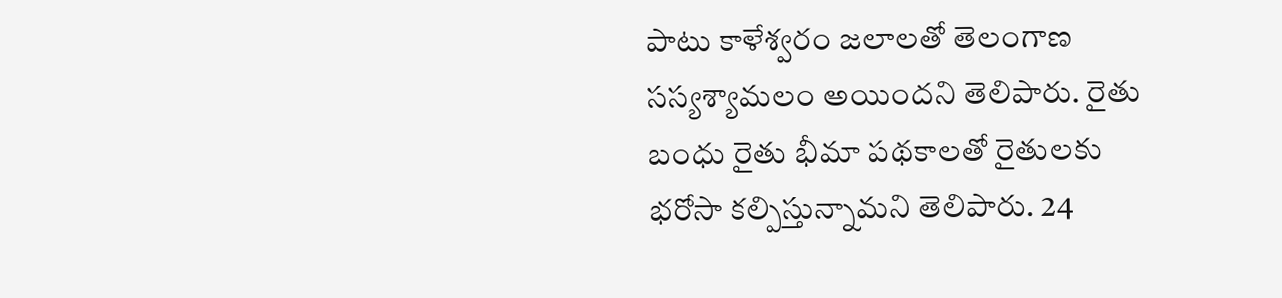పాటు కాళేశ్వరం జలాలతో తెలంగాణ సస్యశ్యామలం అయిందని తెలిపారు. రైతు బంధు రైతు భీమా పథకాలతో రైతులకు భరోసా కల్పిస్తున్నామని తెలిపారు. 24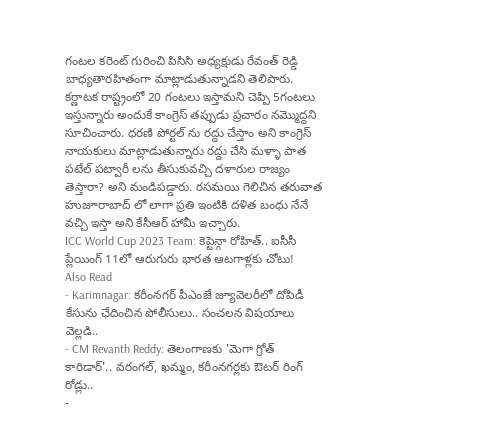గంటల కరెంట్ గురించి పిసిసి అధ్యక్షుడు రేవంత్ రెడ్డి బాధ్యతారహితంగా మాట్లాడుతున్నాడని తెలిపారు. కర్ణాటక రాష్ట్రంలో 20 గంటలు ఇస్తామని చెప్పి 5గంటలు ఇస్తున్నారు అందుకే కాంగ్రెస్ తప్పుడు ప్రచారం నమ్మొద్దని సూచించారు. ధరణి పోర్టల్ ను రద్దు చేస్తాం అని కాంగ్రెస్ నాయకులు మాట్లాడుతున్నారు రద్దు చేసి మళ్ళా పాత పటేల్ పట్వారీ లను తీసుకువచ్చి దళారుల రాజ్యం తెస్తారా? అని మండిపడ్డారు. రసమయి గెలిచిన తరువాత హుజూరాబాద్ లో లాగా ప్రతి ఇంటికి దళిత బంధు నేనే వచ్చి ఇస్తా అని కేసీఆర్ హామీ ఇచ్చారు.
ICC World Cup 2023 Team: కెప్టెన్గా రోహిత్.. ఐసీసీ ప్లేయింగ్ 11లో ఆరుగురు భారత ఆటగాళ్లకు చోటు!
Also Read
- Karimnagar: కరీంనగర్ పీఎంజే జ్యూవెలరీలో దోపిడీ కేసును ఛేదించిన పోలీసులు.. సంచలన విషయాలు వెల్లడి..
- CM Revanth Reddy: తెలంగాణకు 'మెగా గ్రోత్ కారిడార్'.. వరంగల్, ఖమ్మం, కరీంనగర్లకు ఔటర్ రింగ్ రోడ్లు..
-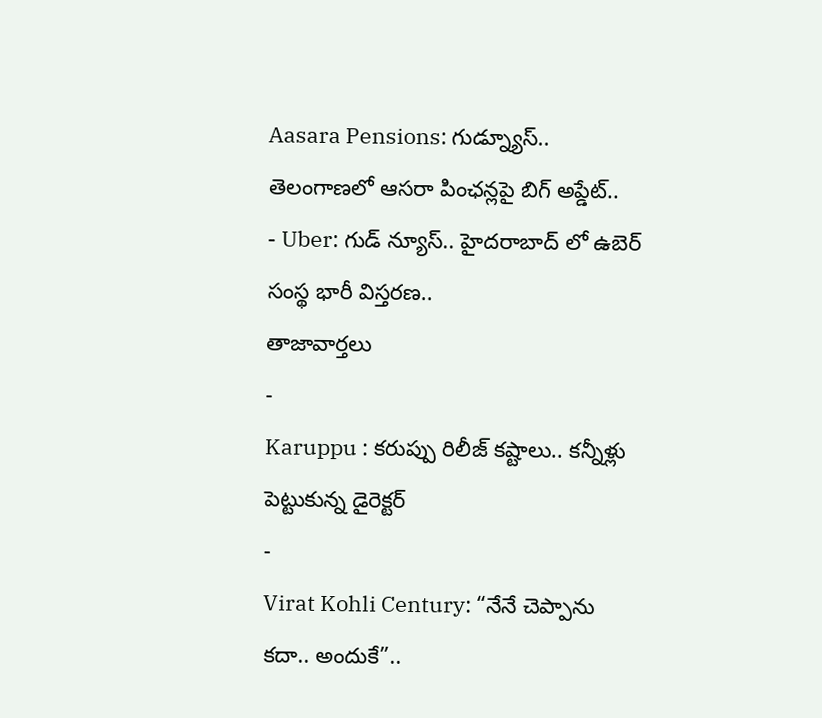Aasara Pensions: గుడ్న్యూస్.. తెలంగాణలో ఆసరా పింఛన్లపై బిగ్ అప్డేట్..
- Uber: గుడ్ న్యూస్.. హైదరాబాద్ లో ఉబెర్ సంస్థ భారీ విస్తరణ..
తాజావార్తలు
-
Karuppu : కరుప్పు రిలీజ్ కష్టాలు.. కన్నీళ్లు పెట్టుకున్న డైరెక్టర్
-
Virat Kohli Century: “నేనే చెప్పాను కదా.. అందుకే”..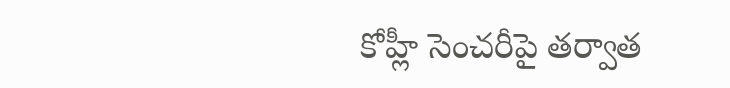కోహ్లీ సెంచరీపై తర్వాత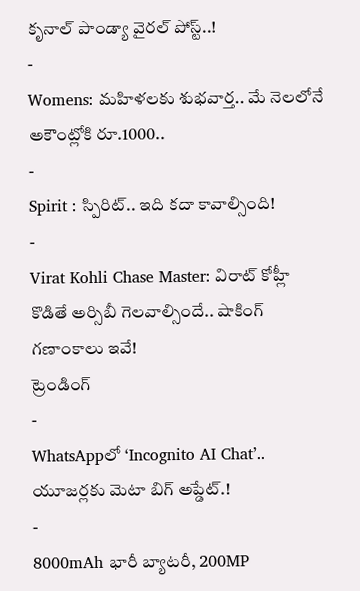కృనాల్ పాండ్యా వైరల్ పోస్ట్..!
-
Womens: మహిళలకు శుభవార్త.. మే నెలలోనే అకౌంట్లోకి రూ.1000..
-
Spirit : స్పిరిట్.. ఇది కదా కావాల్సింది!
-
Virat Kohli Chase Master: విరాట్ కోహ్లీ కొడితే అర్సిబీ గెలవాల్సిందే.. షాకింగ్ గణాంకాలు ఇవే!
ట్రెండింగ్
-
WhatsAppలో ‘Incognito AI Chat’.. యూజర్లకు మెటా బిగ్ అప్డేట్.!
-
8000mAh భారీ బ్యాటరీ, 200MP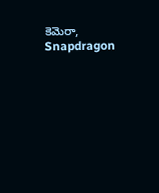కెమెరా, Snapdragon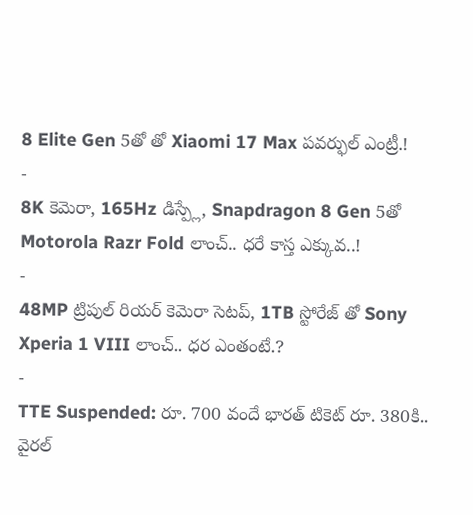8 Elite Gen 5తో తో Xiaomi 17 Max పవర్ఫుల్ ఎంట్రీ.!
-
8K కెమెరా, 165Hz డిస్ప్లే, Snapdragon 8 Gen 5తో Motorola Razr Fold లాంచ్.. ధరే కాస్త ఎక్కువ..!
-
48MP ట్రిపుల్ రియర్ కెమెరా సెటప్, 1TB స్టోరేజ్ తో Sony Xperia 1 VIII లాంచ్.. ధర ఎంతంటే.?
-
TTE Suspended: రూ. 700 వందే భారత్ టికెట్ రూ. 380కి.. వైరల్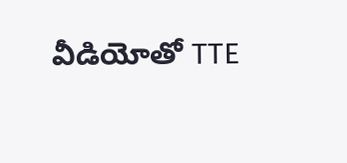వీడియోతో TTE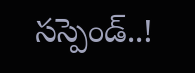సస్పెండ్..!